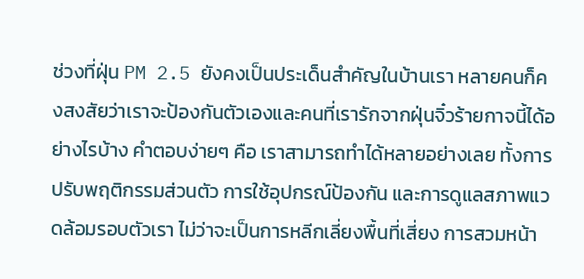ช่วงที่ฝุ่น PM 2.5 ยังคงเป็นประเด็นสำคัญในบ้านเรา หลายคนก็คงสงสัยว่าเราจะป้องกันตัวเองและคนที่เรารักจากฝุ่นจิ๋วร้ายกาจนี้ได้อย่างไรบ้าง คำตอบง่ายๆ คือ เราสามารถทำได้หลายอย่างเลย ทั้งการปรับพฤติกรรมส่วนตัว การใช้อุปกรณ์ป้องกัน และการดูแลสภาพแวดล้อมรอบตัวเรา ไม่ว่าจะเป็นการหลีกเลี่ยงพื้นที่เสี่ยง การสวมหน้า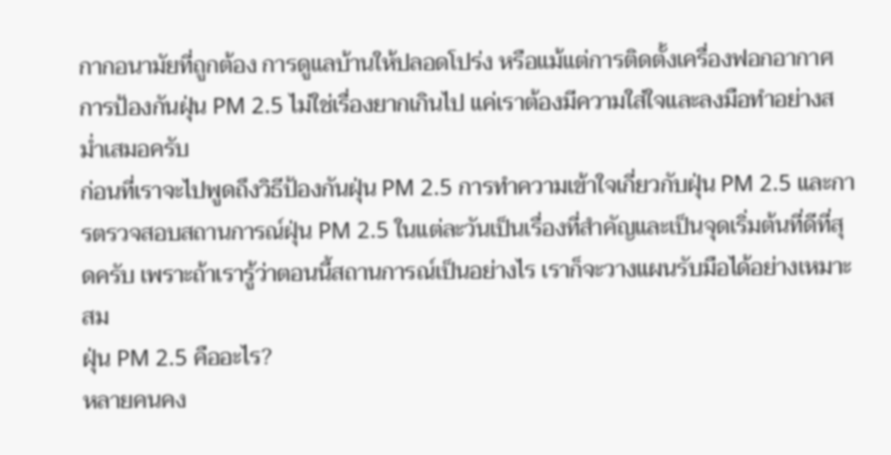กากอนามัยที่ถูกต้อง การดูแลบ้านให้ปลอดโปร่ง หรือแม้แต่การติดตั้งเครื่องฟอกอากาศ การป้องกันฝุ่น PM 2.5 ไม่ใช่เรื่องยากเกินไป แค่เราต้องมีความใส่ใจและลงมือทำอย่างสม่ำเสมอครับ
ก่อนที่เราจะไปพูดถึงวิธีป้องกันฝุ่น PM 2.5 การทำความเข้าใจเกี่ยวกับฝุ่น PM 2.5 และการตรวจสอบสถานการณ์ฝุ่น PM 2.5 ในแต่ละวันเป็นเรื่องที่สำคัญและเป็นจุดเริ่มต้นที่ดีที่สุดครับ เพราะถ้าเรารู้ว่าตอนนี้สถานการณ์เป็นอย่างไร เราก็จะวางแผนรับมือได้อย่างเหมาะสม
ฝุ่น PM 2.5 คืออะไร?
หลายคนคง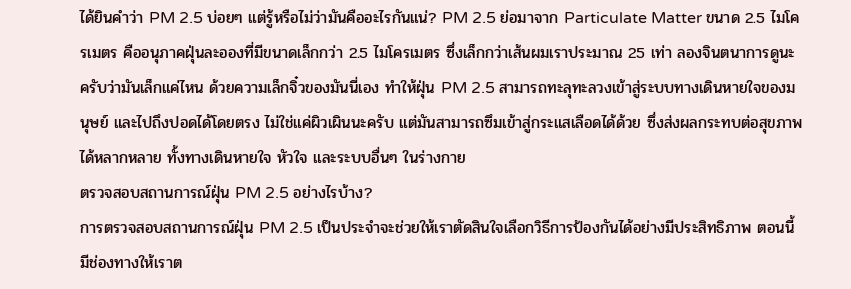ได้ยินคำว่า PM 2.5 บ่อยๆ แต่รู้หรือไม่ว่ามันคืออะไรกันแน่? PM 2.5 ย่อมาจาก Particulate Matter ขนาด 2.5 ไมโครเมตร คืออนุภาคฝุ่นละอองที่มีขนาดเล็กกว่า 2.5 ไมโครเมตร ซึ่งเล็กกว่าเส้นผมเราประมาณ 25 เท่า ลองจินตนาการดูนะครับว่ามันเล็กแค่ไหน ด้วยความเล็กจิ๋วของมันนี่เอง ทำให้ฝุ่น PM 2.5 สามารถทะลุทะลวงเข้าสู่ระบบทางเดินหายใจของมนุษย์ และไปถึงปอดได้โดยตรง ไม่ใช่แค่ผิวเผินนะครับ แต่มันสามารถซึมเข้าสู่กระแสเลือดได้ด้วย ซึ่งส่งผลกระทบต่อสุขภาพได้หลากหลาย ทั้งทางเดินหายใจ หัวใจ และระบบอื่นๆ ในร่างกาย
ตรวจสอบสถานการณ์ฝุ่น PM 2.5 อย่างไรบ้าง?
การตรวจสอบสถานการณ์ฝุ่น PM 2.5 เป็นประจำจะช่วยให้เราตัดสินใจเลือกวิธีการป้องกันได้อย่างมีประสิทธิภาพ ตอนนี้มีช่องทางให้เราต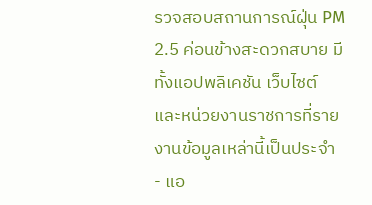รวจสอบสถานการณ์ฝุ่น PM 2.5 ค่อนข้างสะดวกสบาย มีทั้งแอปพลิเคชัน เว็บไซต์ และหน่วยงานราชการที่รายงานข้อมูลเหล่านี้เป็นประจำ
- แอ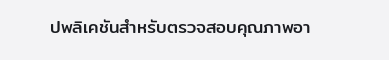ปพลิเคชันสำหรับตรวจสอบคุณภาพอา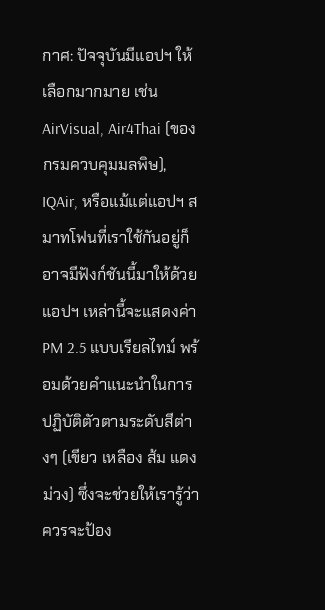กาศ: ปัจจุบันมีแอปฯ ให้เลือกมากมาย เช่น AirVisual, Air4Thai (ของกรมควบคุมมลพิษ), IQAir, หรือแม้แต่แอปฯ สมาทโฟนที่เราใช้กันอยู่ก็อาจมีฟังก์ชันนี้มาให้ด้วย แอปฯ เหล่านี้จะแสดงค่า PM 2.5 แบบเรียลไทม์ พร้อมด้วยคำแนะนำในการปฏิบัติตัวตามระดับสีต่างๆ (เขียว เหลือง ส้ม แดง ม่วง) ซึ่งจะช่วยให้เรารู้ว่าควรจะป้อง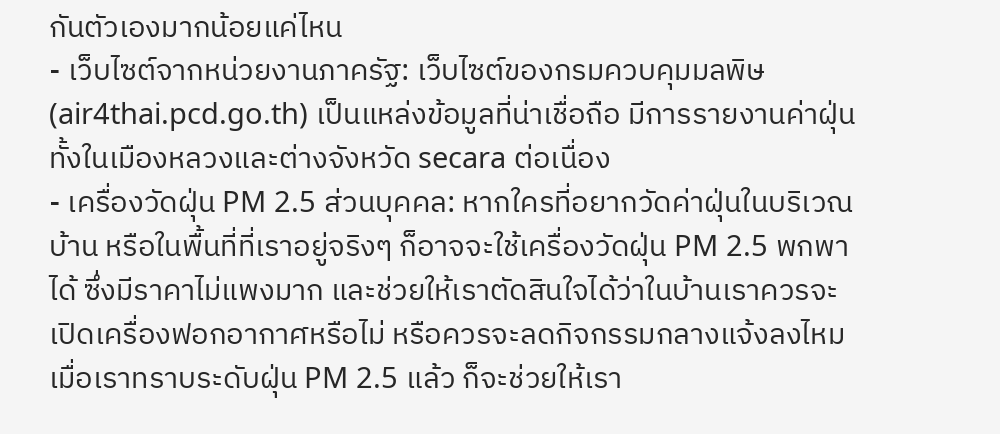กันตัวเองมากน้อยแค่ไหน
- เว็บไซต์จากหน่วยงานภาครัฐ: เว็บไซต์ของกรมควบคุมมลพิษ (air4thai.pcd.go.th) เป็นแหล่งข้อมูลที่น่าเชื่อถือ มีการรายงานค่าฝุ่นทั้งในเมืองหลวงและต่างจังหวัด secara ต่อเนื่อง
- เครื่องวัดฝุ่น PM 2.5 ส่วนบุคคล: หากใครที่อยากวัดค่าฝุ่นในบริเวณบ้าน หรือในพื้นที่ที่เราอยู่จริงๆ ก็อาจจะใช้เครื่องวัดฝุ่น PM 2.5 พกพาได้ ซึ่งมีราคาไม่แพงมาก และช่วยให้เราตัดสินใจได้ว่าในบ้านเราควรจะเปิดเครื่องฟอกอากาศหรือไม่ หรือควรจะลดกิจกรรมกลางแจ้งลงไหม
เมื่อเราทราบระดับฝุ่น PM 2.5 แล้ว ก็จะช่วยให้เรา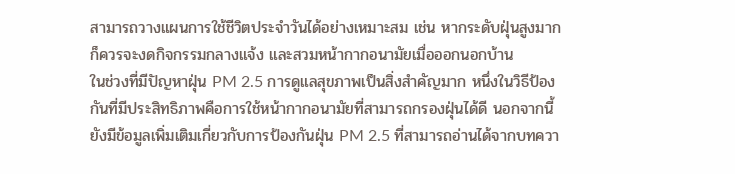สามารถวางแผนการใช้ชีวิตประจำวันได้อย่างเหมาะสม เช่น หากระดับฝุ่นสูงมาก ก็ควรจะงดกิจกรรมกลางแจ้ง และสวมหน้ากากอนามัยเมื่อออกนอกบ้าน
ในช่วงที่มีปัญหาฝุ่น PM 2.5 การดูแลสุขภาพเป็นสิ่งสำคัญมาก หนึ่งในวิธีป้องกันที่มีประสิทธิภาพคือการใช้หน้ากากอนามัยที่สามารถกรองฝุ่นได้ดี นอกจากนี้ยังมีข้อมูลเพิ่มเติมเกี่ยวกับการป้องกันฝุ่น PM 2.5 ที่สามารถอ่านได้จากบทควา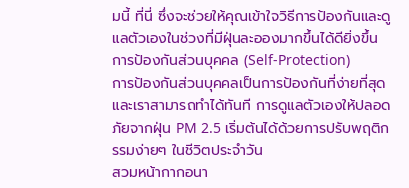มนี้ ที่นี่ ซึ่งจะช่วยให้คุณเข้าใจวิธีการป้องกันและดูแลตัวเองในช่วงที่มีฝุ่นละอองมากขึ้นได้ดียิ่งขึ้น
การป้องกันส่วนบุคคล (Self-Protection)
การป้องกันส่วนบุคคลเป็นการป้องกันที่ง่ายที่สุดและเราสามารถทำได้ทันที การดูแลตัวเองให้ปลอดภัยจากฝุ่น PM 2.5 เริ่มต้นได้ด้วยการปรับพฤติกรรมง่ายๆ ในชีวิตประจำวัน
สวมหน้ากากอนา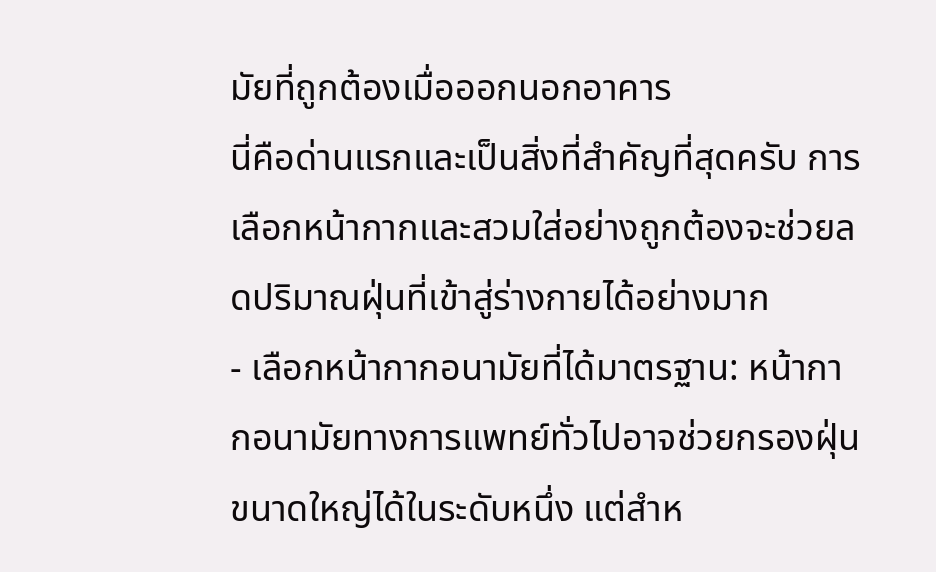มัยที่ถูกต้องเมื่อออกนอกอาคาร
นี่คือด่านแรกและเป็นสิ่งที่สำคัญที่สุดครับ การเลือกหน้ากากและสวมใส่อย่างถูกต้องจะช่วยลดปริมาณฝุ่นที่เข้าสู่ร่างกายได้อย่างมาก
- เลือกหน้ากากอนามัยที่ได้มาตรฐาน: หน้ากากอนามัยทางการแพทย์ทั่วไปอาจช่วยกรองฝุ่นขนาดใหญ่ได้ในระดับหนึ่ง แต่สำห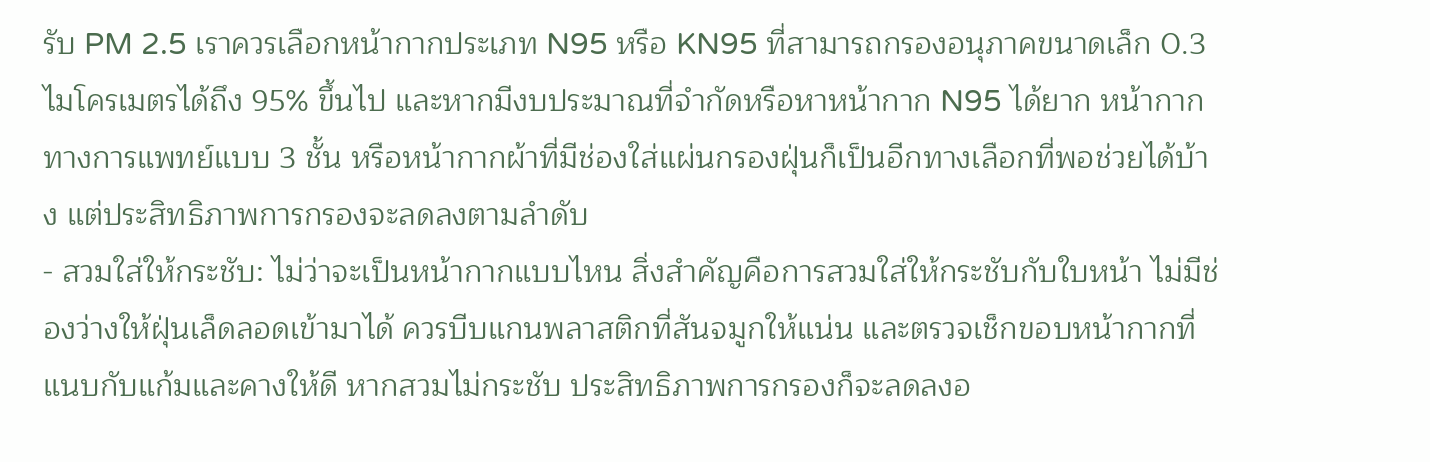รับ PM 2.5 เราควรเลือกหน้ากากประเภท N95 หรือ KN95 ที่สามารถกรองอนุภาคขนาดเล็ก 0.3 ไมโครเมตรได้ถึง 95% ขึ้นไป และหากมีงบประมาณที่จำกัดหรือหาหน้ากาก N95 ได้ยาก หน้ากากทางการแพทย์แบบ 3 ชั้น หรือหน้ากากผ้าที่มีช่องใส่แผ่นกรองฝุ่นก็เป็นอีกทางเลือกที่พอช่วยได้บ้าง แต่ประสิทธิภาพการกรองจะลดลงตามลำดับ
- สวมใส่ให้กระชับ: ไม่ว่าจะเป็นหน้ากากแบบไหน สิ่งสำคัญคือการสวมใส่ให้กระชับกับใบหน้า ไม่มีช่องว่างให้ฝุ่นเล็ดลอดเข้ามาได้ ควรบีบแกนพลาสติกที่สันจมูกให้แน่น และตรวจเช็กขอบหน้ากากที่แนบกับแก้มและคางให้ดี หากสวมไม่กระชับ ประสิทธิภาพการกรองก็จะลดลงอ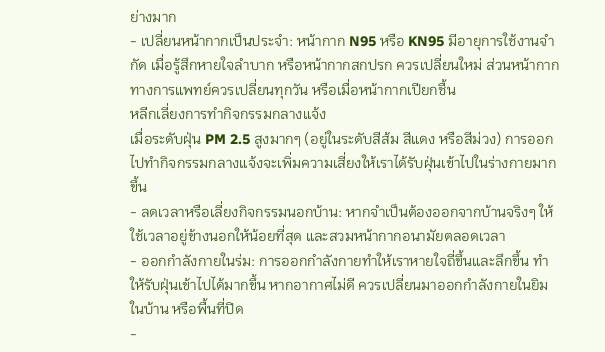ย่างมาก
- เปลี่ยนหน้ากากเป็นประจำ: หน้ากาก N95 หรือ KN95 มีอายุการใช้งานจำกัด เมื่อรู้สึกหายใจลำบาก หรือหน้ากากสกปรก ควรเปลี่ยนใหม่ ส่วนหน้ากากทางการแพทย์ควรเปลี่ยนทุกวัน หรือเมื่อหน้ากากเปียกชื้น
หลีกเลี่ยงการทำกิจกรรมกลางแจ้ง
เมื่อระดับฝุ่น PM 2.5 สูงมากๆ (อยู่ในระดับสีส้ม สีแดง หรือสีม่วง) การออกไปทำกิจกรรมกลางแจ้งจะเพิ่มความเสี่ยงให้เราได้รับฝุ่นเข้าไปในร่างกายมากขึ้น
- ลดเวลาหรือเลี่ยงกิจกรรมนอกบ้าน: หากจำเป็นต้องออกจากบ้านจริงๆ ให้ใช้เวลาอยู่ข้างนอกให้น้อยที่สุด และสวมหน้ากากอนามัยตลอดเวลา
- ออกกำลังกายในร่ม: การออกกำลังกายทำให้เราหายใจถี่ขึ้นและลึกขึ้น ทำให้รับฝุ่นเข้าไปได้มากขึ้น หากอากาศไม่ดี ควรเปลี่ยนมาออกกำลังกายในยิม ในบ้าน หรือพื้นที่ปิด
-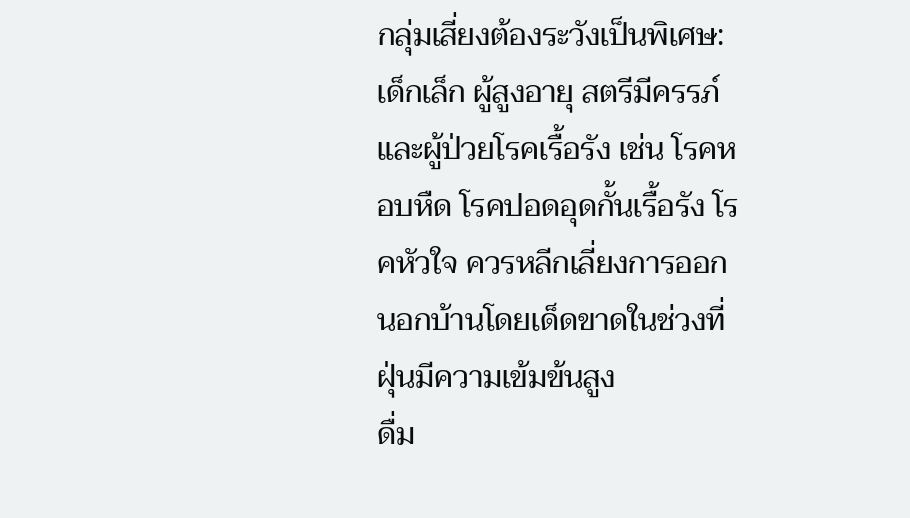กลุ่มเสี่ยงต้องระวังเป็นพิเศษ: เด็กเล็ก ผู้สูงอายุ สตรีมีครรภ์ และผู้ป่วยโรคเรื้อรัง เช่น โรคหอบหืด โรคปอดอุดกั้นเรื้อรัง โรคหัวใจ ควรหลีกเลี่ยงการออกนอกบ้านโดยเด็ดขาดในช่วงที่ฝุ่นมีความเข้มข้นสูง
ดื่ม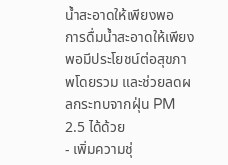น้ำสะอาดให้เพียงพอ
การดื่มน้ำสะอาดให้เพียงพอมีประโยชน์ต่อสุขภาพโดยรวม และช่วยลดผลกระทบจากฝุ่น PM 2.5 ได้ด้วย
- เพิ่มความชุ่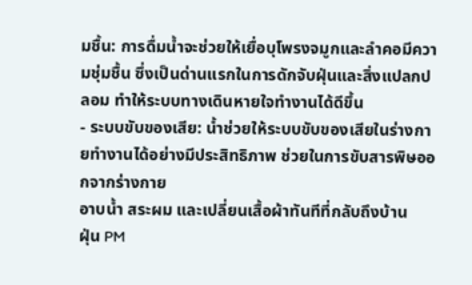มชื้น: การดื่มน้ำจะช่วยให้เยื่อบุโพรงจมูกและลำคอมีความชุ่มชื้น ซึ่งเป็นด่านแรกในการดักจับฝุ่นและสิ่งแปลกปลอม ทำให้ระบบทางเดินหายใจทำงานได้ดีขึ้น
- ระบบขับของเสีย: น้ำช่วยให้ระบบขับของเสียในร่างกายทำงานได้อย่างมีประสิทธิภาพ ช่วยในการขับสารพิษออกจากร่างกาย
อาบน้ำ สระผม และเปลี่ยนเสื้อผ้าทันทีที่กลับถึงบ้าน
ฝุ่น PM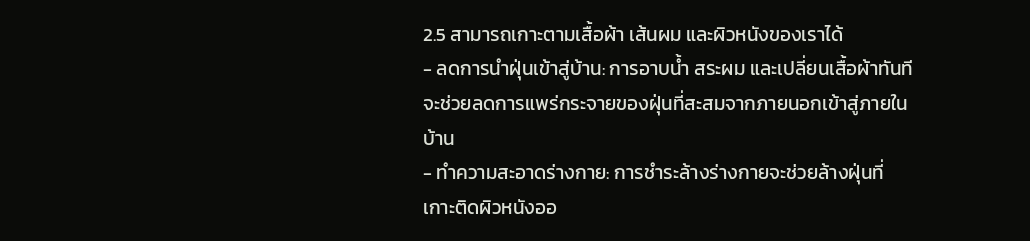2.5 สามารถเกาะตามเสื้อผ้า เส้นผม และผิวหนังของเราได้
- ลดการนำฝุ่นเข้าสู่บ้าน: การอาบน้ำ สระผม และเปลี่ยนเสื้อผ้าทันทีจะช่วยลดการแพร่กระจายของฝุ่นที่สะสมจากภายนอกเข้าสู่ภายในบ้าน
- ทำความสะอาดร่างกาย: การชำระล้างร่างกายจะช่วยล้างฝุ่นที่เกาะติดผิวหนังออ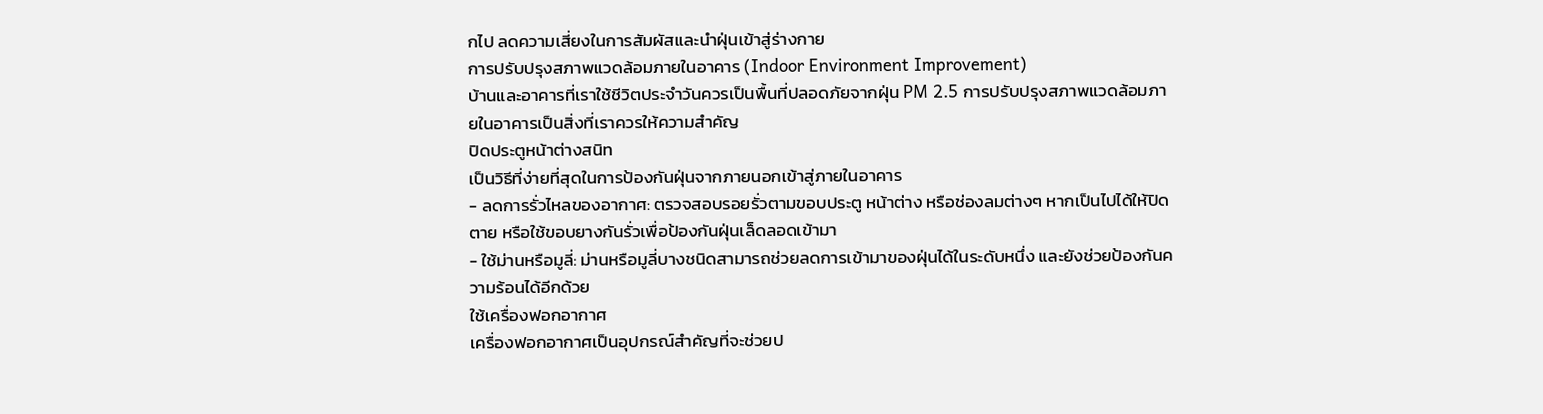กไป ลดความเสี่ยงในการสัมผัสและนำฝุ่นเข้าสู่ร่างกาย
การปรับปรุงสภาพแวดล้อมภายในอาคาร (Indoor Environment Improvement)
บ้านและอาคารที่เราใช้ชีวิตประจำวันควรเป็นพื้นที่ปลอดภัยจากฝุ่น PM 2.5 การปรับปรุงสภาพแวดล้อมภายในอาคารเป็นสิ่งที่เราควรให้ความสำคัญ
ปิดประตูหน้าต่างสนิท
เป็นวิธีที่ง่ายที่สุดในการป้องกันฝุ่นจากภายนอกเข้าสู่ภายในอาคาร
- ลดการรั่วไหลของอากาศ: ตรวจสอบรอยรั่วตามขอบประตู หน้าต่าง หรือช่องลมต่างๆ หากเป็นไปได้ให้ปิดตาย หรือใช้ขอบยางกันรั่วเพื่อป้องกันฝุ่นเล็ดลอดเข้ามา
- ใช้ม่านหรือมูลี่: ม่านหรือมูลี่บางชนิดสามารถช่วยลดการเข้ามาของฝุ่นได้ในระดับหนึ่ง และยังช่วยป้องกันความร้อนได้อีกด้วย
ใช้เครื่องฟอกอากาศ
เครื่องฟอกอากาศเป็นอุปกรณ์สำคัญที่จะช่วยป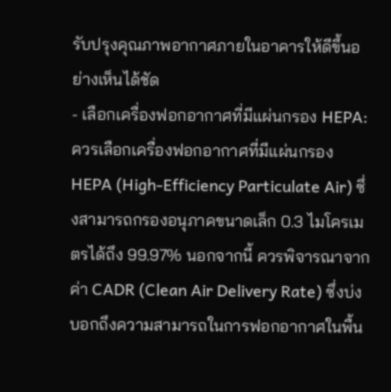รับปรุงคุณภาพอากาศภายในอาคารให้ดีขึ้นอย่างเห็นได้ชัด
- เลือกเครื่องฟอกอากาศที่มีแผ่นกรอง HEPA: ควรเลือกเครื่องฟอกอากาศที่มีแผ่นกรอง HEPA (High-Efficiency Particulate Air) ซึ่งสามารถกรองอนุภาคขนาดเล็ก 0.3 ไมโครเมตรได้ถึง 99.97% นอกจากนี้ ควรพิจารณาจากค่า CADR (Clean Air Delivery Rate) ซึ่งบ่งบอกถึงความสามารถในการฟอกอากาศในพื้น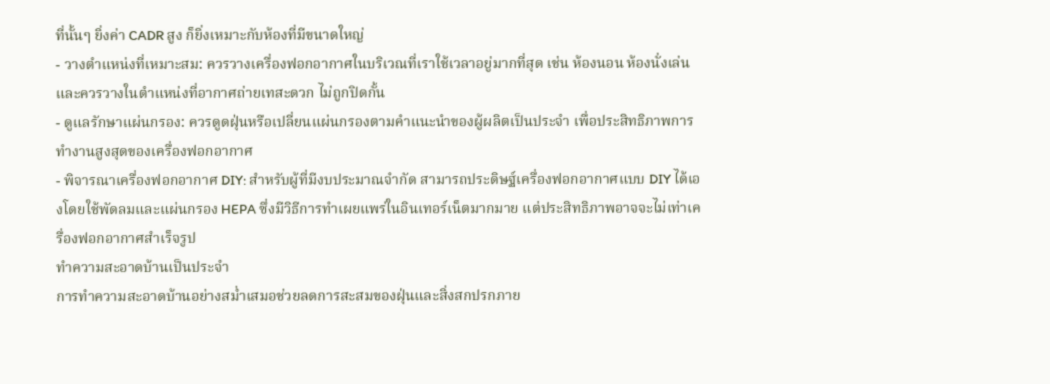ที่นั้นๆ ยิ่งค่า CADR สูง ก็ยิ่งเหมาะกับห้องที่มีขนาดใหญ่
- วางตำแหน่งที่เหมาะสม: ควรวางเครื่องฟอกอากาศในบริเวณที่เราใช้เวลาอยู่มากที่สุด เช่น ห้องนอน ห้องนั่งเล่น และควรวางในตำแหน่งที่อากาศถ่ายเทสะดวก ไม่ถูกปิดกั้น
- ดูแลรักษาแผ่นกรอง: ควรดูดฝุ่นหรือเปลี่ยนแผ่นกรองตามคำแนะนำของผู้ผลิตเป็นประจำ เพื่อประสิทธิภาพการทำงานสูงสุดของเครื่องฟอกอากาศ
- พิจารณาเครื่องฟอกอากาศ DIY: สำหรับผู้ที่มีงบประมาณจำกัด สามารถประดิษฐ์เครื่องฟอกอากาศแบบ DIY ได้เองโดยใช้พัดลมและแผ่นกรอง HEPA ซึ่งมีวิธีการทำเผยแพร่ในอินเทอร์เน็ตมากมาย แต่ประสิทธิภาพอาจจะไม่เท่าเครื่องฟอกอากาศสำเร็จรูป
ทำความสะอาดบ้านเป็นประจำ
การทำความสะอาดบ้านอย่างสม่ำเสมอช่วยลดการสะสมของฝุ่นและสิ่งสกปรกภาย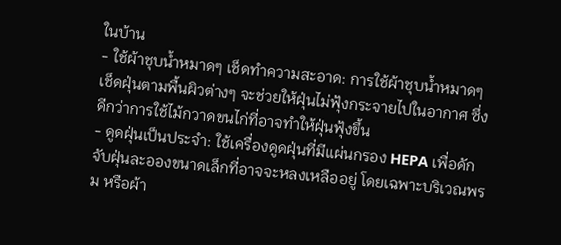ในบ้าน
- ใช้ผ้าชุบน้ำหมาดๆ เช็ดทำความสะอาด: การใช้ผ้าชุบน้ำหมาดๆ เช็ดฝุ่นตามพื้นผิวต่างๆ จะช่วยให้ฝุ่นไม่ฟุ้งกระจายไปในอากาศ ซึ่งดีกว่าการใช้ไม้กวาดขนไก่ที่อาจทำให้ฝุ่นฟุ้งขึ้น
- ดูดฝุ่นเป็นประจำ: ใช้เครื่องดูดฝุ่นที่มีแผ่นกรอง HEPA เพื่อดักจับฝุ่นละอองขนาดเล็กที่อาจจะหลงเหลืออยู่ โดยเฉพาะบริเวณพรม หรือผ้า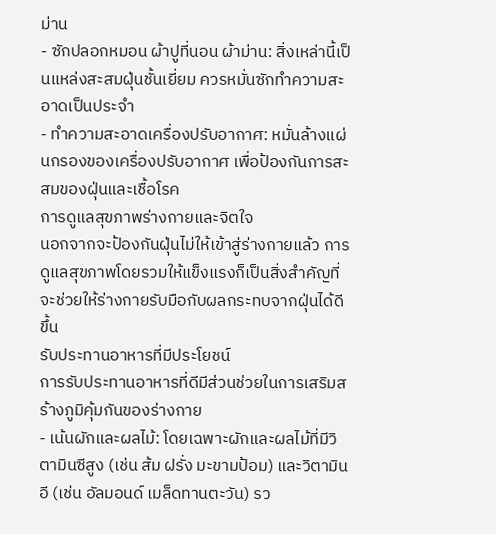ม่าน
- ซักปลอกหมอน ผ้าปูที่นอน ผ้าม่าน: สิ่งเหล่านี้เป็นแหล่งสะสมฝุ่นชั้นเยี่ยม ควรหมั่นซักทำความสะอาดเป็นประจำ
- ทำความสะอาดเครื่องปรับอากาศ: หมั่นล้างแผ่นกรองของเครื่องปรับอากาศ เพื่อป้องกันการสะสมของฝุ่นและเชื้อโรค
การดูแลสุขภาพร่างกายและจิตใจ
นอกจากจะป้องกันฝุ่นไม่ให้เข้าสู่ร่างกายแล้ว การดูแลสุขภาพโดยรวมให้แข็งแรงก็เป็นสิ่งสำคัญที่จะช่วยให้ร่างกายรับมือกับผลกระทบจากฝุ่นได้ดีขึ้น
รับประทานอาหารที่มีประโยชน์
การรับประทานอาหารที่ดีมีส่วนช่วยในการเสริมสร้างภูมิคุ้มกันของร่างกาย
- เน้นผักและผลไม้: โดยเฉพาะผักและผลไม้ที่มีวิตามินซีสูง (เช่น ส้ม ฝรั่ง มะขามป้อม) และวิตามินอี (เช่น อัลมอนด์ เมล็ดทานตะวัน) รว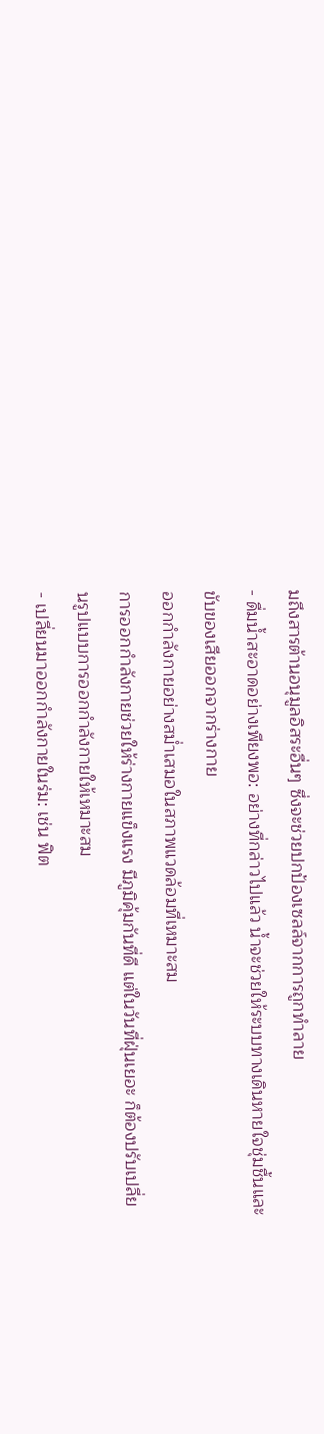มถึงสารต้านอนุมูลอิสระอื่นๆ ซึ่งจะช่วยปกป้องเซลล์จากการถูกทำลาย
- ดื่มน้ำสะอาดอย่างเพียงพอ: อย่างที่กล่าวไปแล้ว น้ำจะช่วยให้ระบบทางเดินหายใจชุ่มชื้นและขับของเสียออกจากร่างกาย
ออกกำลังกายอย่างสม่ำเสมอในสภาพแวดล้อมที่เหมาะสม
การออกกำลังกายช่วยให้ร่างกายแข็งแรง มีภูมิคุ้มกันที่ดี แต่ในวันที่ฝุ่นเยอะ ก็ต้องปรับเปลี่ยนรูปแบบการออกกำลังกายให้เหมาะสม
- เปลี่ยนมาออกกำลังกายในร่ม: เช่น ฟิต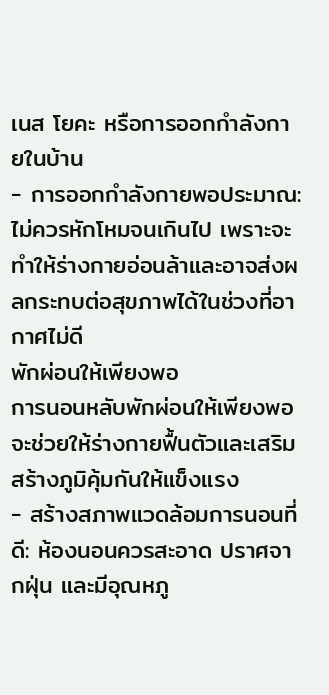เนส โยคะ หรือการออกกำลังกายในบ้าน
- การออกกำลังกายพอประมาณ: ไม่ควรหักโหมจนเกินไป เพราะจะทำให้ร่างกายอ่อนล้าและอาจส่งผลกระทบต่อสุขภาพได้ในช่วงที่อากาศไม่ดี
พักผ่อนให้เพียงพอ
การนอนหลับพักผ่อนให้เพียงพอจะช่วยให้ร่างกายฟื้นตัวและเสริมสร้างภูมิคุ้มกันให้แข็งแรง
- สร้างสภาพแวดล้อมการนอนที่ดี: ห้องนอนควรสะอาด ปราศจากฝุ่น และมีอุณหภู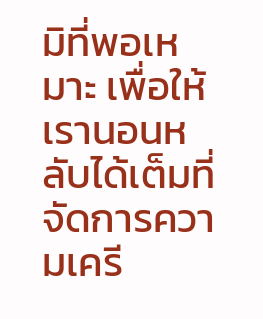มิที่พอเหมาะ เพื่อให้เรานอนหลับได้เต็มที่
จัดการความเครี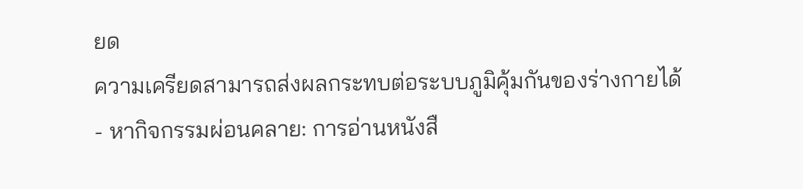ยด
ความเครียดสามารถส่งผลกระทบต่อระบบภูมิคุ้มกันของร่างกายได้
- หากิจกรรมผ่อนคลาย: การอ่านหนังสื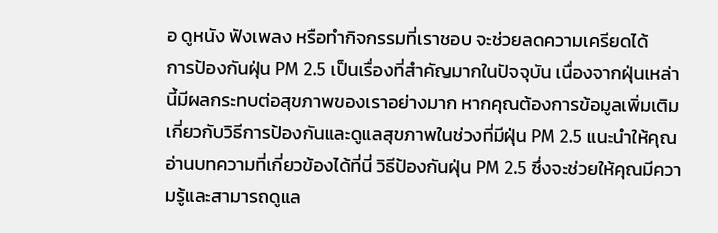อ ดูหนัง ฟังเพลง หรือทำกิจกรรมที่เราชอบ จะช่วยลดความเครียดได้
การป้องกันฝุ่น PM 2.5 เป็นเรื่องที่สำคัญมากในปัจจุบัน เนื่องจากฝุ่นเหล่านี้มีผลกระทบต่อสุขภาพของเราอย่างมาก หากคุณต้องการข้อมูลเพิ่มเติมเกี่ยวกับวิธีการป้องกันและดูแลสุขภาพในช่วงที่มีฝุ่น PM 2.5 แนะนำให้คุณอ่านบทความที่เกี่ยวข้องได้ที่นี่ วิธีป้องกันฝุ่น PM 2.5 ซึ่งจะช่วยให้คุณมีความรู้และสามารถดูแล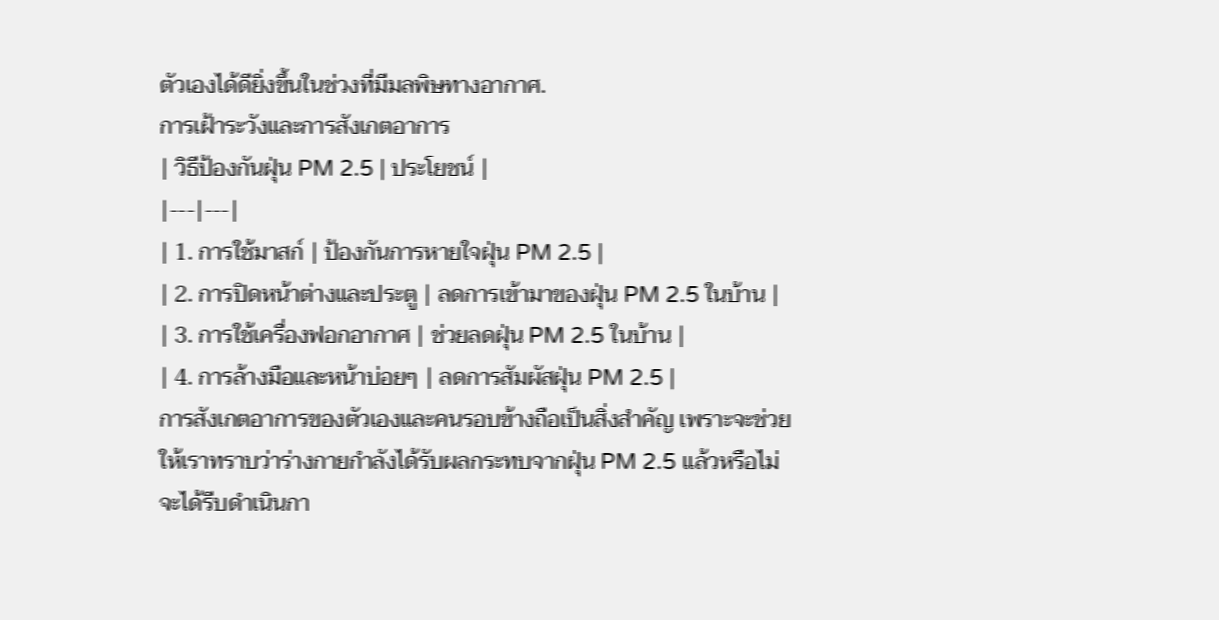ตัวเองได้ดียิ่งขึ้นในช่วงที่มีมลพิษทางอากาศ.
การเฝ้าระวังและการสังเกตอาการ
| วิธีป้องกันฝุ่น PM 2.5 | ประโยชน์ |
|---|---|
| 1. การใช้มาสก์ | ป้องกันการหายใจฝุ่น PM 2.5 |
| 2. การปิดหน้าต่างและประตู | ลดการเข้ามาของฝุ่น PM 2.5 ในบ้าน |
| 3. การใช้เครื่องฟอกอากาศ | ช่วยลดฝุ่น PM 2.5 ในบ้าน |
| 4. การล้างมือและหน้าบ่อยๆ | ลดการสัมผัสฝุ่น PM 2.5 |
การสังเกตอาการของตัวเองและคนรอบข้างถือเป็นสิ่งสำคัญ เพราะจะช่วยให้เราทราบว่าร่างกายกำลังได้รับผลกระทบจากฝุ่น PM 2.5 แล้วหรือไม่ จะได้รีบดำเนินกา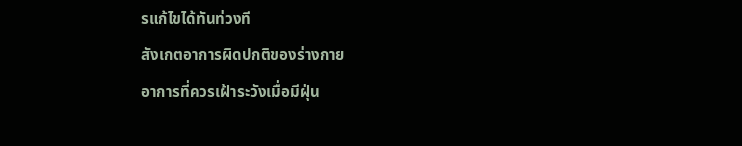รแก้ไขได้ทันท่วงที
สังเกตอาการผิดปกติของร่างกาย
อาการที่ควรเฝ้าระวังเมื่อมีฝุ่น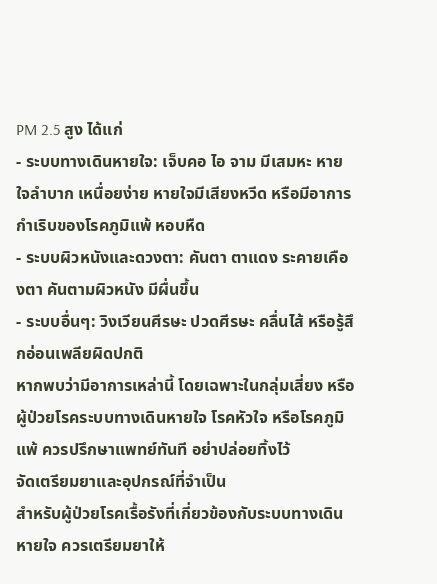PM 2.5 สูง ได้แก่
- ระบบทางเดินหายใจ: เจ็บคอ ไอ จาม มีเสมหะ หายใจลำบาก เหนื่อยง่าย หายใจมีเสียงหวีด หรือมีอาการกำเริบของโรคภูมิแพ้ หอบหืด
- ระบบผิวหนังและดวงตา: คันตา ตาแดง ระคายเคืองตา คันตามผิวหนัง มีผื่นขึ้น
- ระบบอื่นๆ: วิงเวียนศีรษะ ปวดศีรษะ คลื่นไส้ หรือรู้สึกอ่อนเพลียผิดปกติ
หากพบว่ามีอาการเหล่านี้ โดยเฉพาะในกลุ่มเสี่ยง หรือผู้ป่วยโรคระบบทางเดินหายใจ โรคหัวใจ หรือโรคภูมิแพ้ ควรปรึกษาแพทย์ทันที อย่าปล่อยทิ้งไว้
จัดเตรียมยาและอุปกรณ์ที่จำเป็น
สำหรับผู้ป่วยโรคเรื้อรังที่เกี่ยวข้องกับระบบทางเดินหายใจ ควรเตรียมยาให้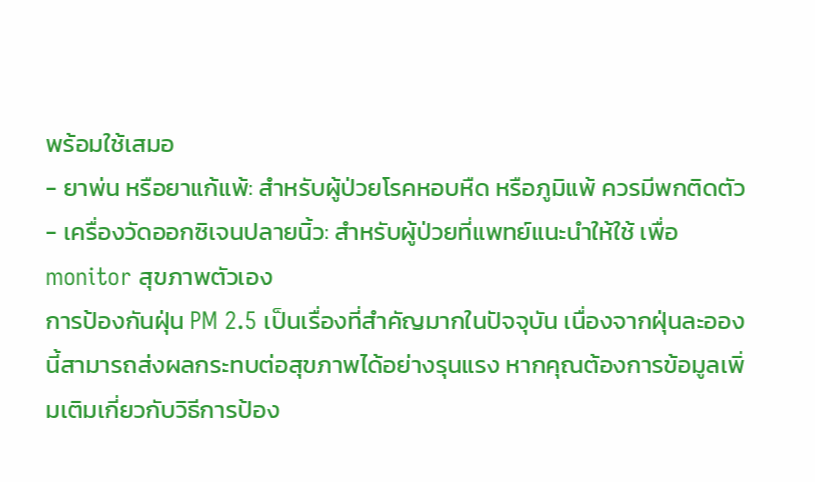พร้อมใช้เสมอ
- ยาพ่น หรือยาแก้แพ้: สำหรับผู้ป่วยโรคหอบหืด หรือภูมิแพ้ ควรมีพกติดตัว
- เครื่องวัดออกซิเจนปลายนิ้ว: สำหรับผู้ป่วยที่แพทย์แนะนำให้ใช้ เพื่อ monitor สุขภาพตัวเอง
การป้องกันฝุ่น PM 2.5 เป็นเรื่องที่สำคัญมากในปัจจุบัน เนื่องจากฝุ่นละอองนี้สามารถส่งผลกระทบต่อสุขภาพได้อย่างรุนแรง หากคุณต้องการข้อมูลเพิ่มเติมเกี่ยวกับวิธีการป้อง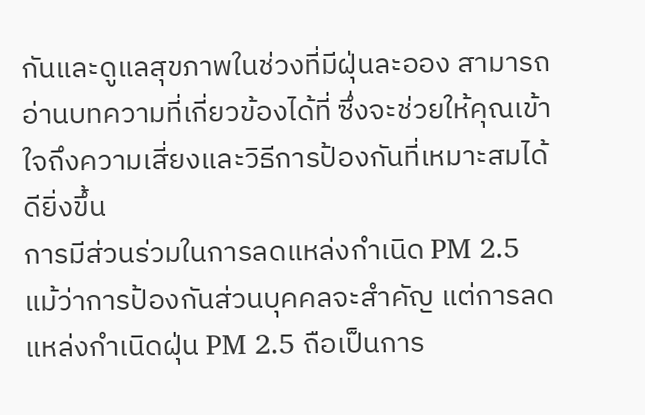กันและดูแลสุขภาพในช่วงที่มีฝุ่นละออง สามารถอ่านบทความที่เกี่ยวข้องได้ที่ ซึ่งจะช่วยให้คุณเข้าใจถึงความเสี่ยงและวิธีการป้องกันที่เหมาะสมได้ดียิ่งขึ้น
การมีส่วนร่วมในการลดแหล่งกำเนิด PM 2.5
แม้ว่าการป้องกันส่วนบุคคลจะสำคัญ แต่การลดแหล่งกำเนิดฝุ่น PM 2.5 ถือเป็นการ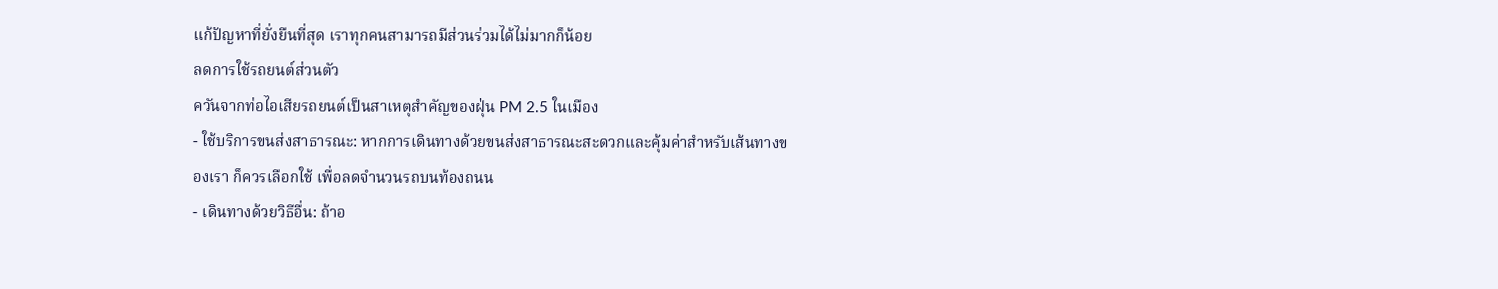แก้ปัญหาที่ยั่งยืนที่สุด เราทุกคนสามารถมีส่วนร่วมได้ไม่มากก็น้อย
ลดการใช้รถยนต์ส่วนตัว
ควันจากท่อไอเสียรถยนต์เป็นสาเหตุสำคัญของฝุ่น PM 2.5 ในเมือง
- ใช้บริการขนส่งสาธารณะ: หากการเดินทางด้วยขนส่งสาธารณะสะดวกและคุ้มค่าสำหรับเส้นทางของเรา ก็ควรเลือกใช้ เพื่อลดจำนวนรถบนท้องถนน
- เดินทางด้วยวิธีอื่น: ถ้าอ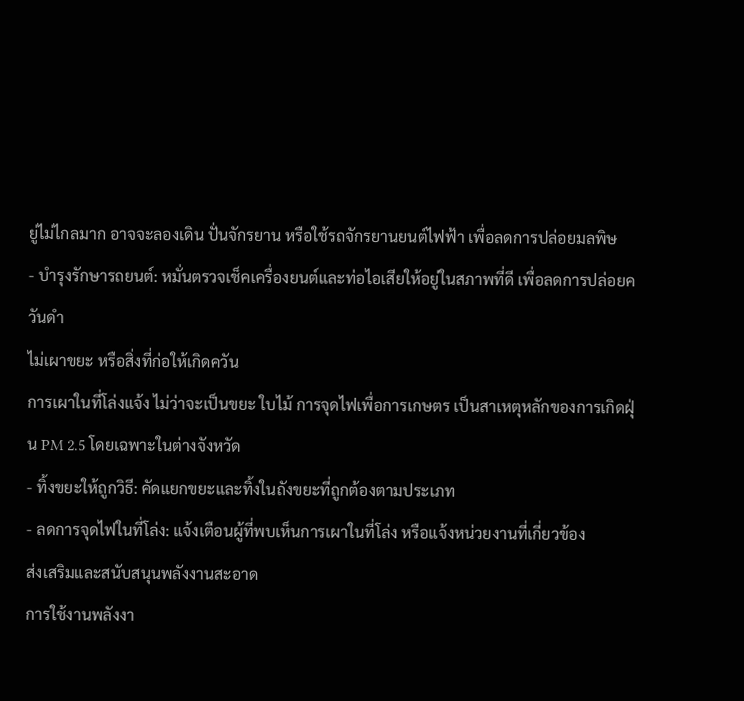ยู่ไม่ไกลมาก อาจจะลองเดิน ปั่นจักรยาน หรือใช้รถจักรยานยนต์ไฟฟ้า เพื่อลดการปล่อยมลพิษ
- บำรุงรักษารถยนต์: หมั่นตรวจเช็คเครื่องยนต์และท่อไอเสียให้อยู่ในสภาพที่ดี เพื่อลดการปล่อยควันดำ
ไม่เผาขยะ หรือสิ่งที่ก่อให้เกิดควัน
การเผาในที่โล่งแจ้ง ไม่ว่าจะเป็นขยะ ใบไม้ การจุดไฟเพื่อการเกษตร เป็นสาเหตุหลักของการเกิดฝุ่น PM 2.5 โดยเฉพาะในต่างจังหวัด
- ทิ้งขยะให้ถูกวิธี: คัดแยกขยะและทิ้งในถังขยะที่ถูกต้องตามประเภท
- ลดการจุดไฟในที่โล่ง: แจ้งเตือนผู้ที่พบเห็นการเผาในที่โล่ง หรือแจ้งหน่วยงานที่เกี่ยวข้อง
ส่งเสริมและสนับสนุนพลังงานสะอาด
การใช้งานพลังงา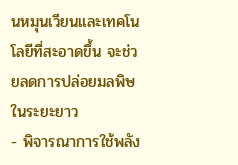นหมุนเวียนและเทคโนโลยีที่สะอาดขึ้น จะช่วยลดการปล่อยมลพิษในระยะยาว
- พิจารณาการใช้พลัง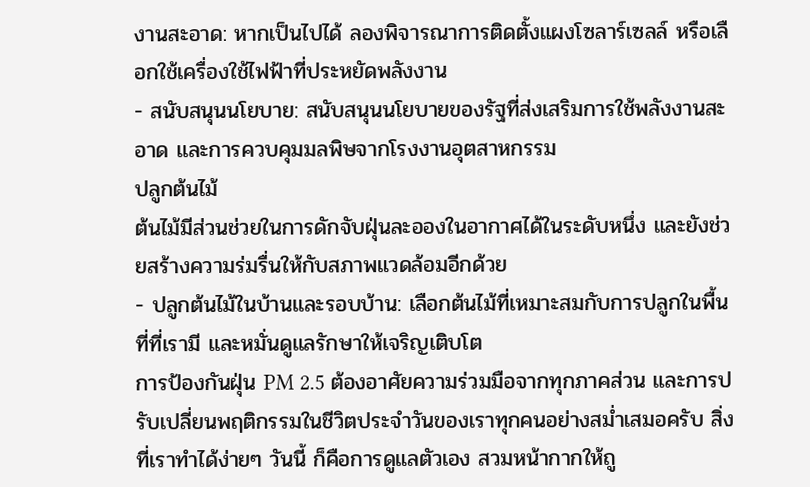งานสะอาด: หากเป็นไปได้ ลองพิจารณาการติดตั้งแผงโซลาร์เซลล์ หรือเลือกใช้เครื่องใช้ไฟฟ้าที่ประหยัดพลังงาน
- สนับสนุนนโยบาย: สนับสนุนนโยบายของรัฐที่ส่งเสริมการใช้พลังงานสะอาด และการควบคุมมลพิษจากโรงงานอุตสาหกรรม
ปลูกต้นไม้
ต้นไม้มีส่วนช่วยในการดักจับฝุ่นละอองในอากาศได้ในระดับหนึ่ง และยังช่วยสร้างความร่มรื่นให้กับสภาพแวดล้อมอีกด้วย
- ปลูกต้นไม้ในบ้านและรอบบ้าน: เลือกต้นไม้ที่เหมาะสมกับการปลูกในพื้นที่ที่เรามี และหมั่นดูแลรักษาให้เจริญเติบโต
การป้องกันฝุ่น PM 2.5 ต้องอาศัยความร่วมมือจากทุกภาคส่วน และการปรับเปลี่ยนพฤติกรรมในชีวิตประจำวันของเราทุกคนอย่างสม่ำเสมอครับ สิ่งที่เราทำได้ง่ายๆ วันนี้ ก็คือการดูแลตัวเอง สวมหน้ากากให้ถู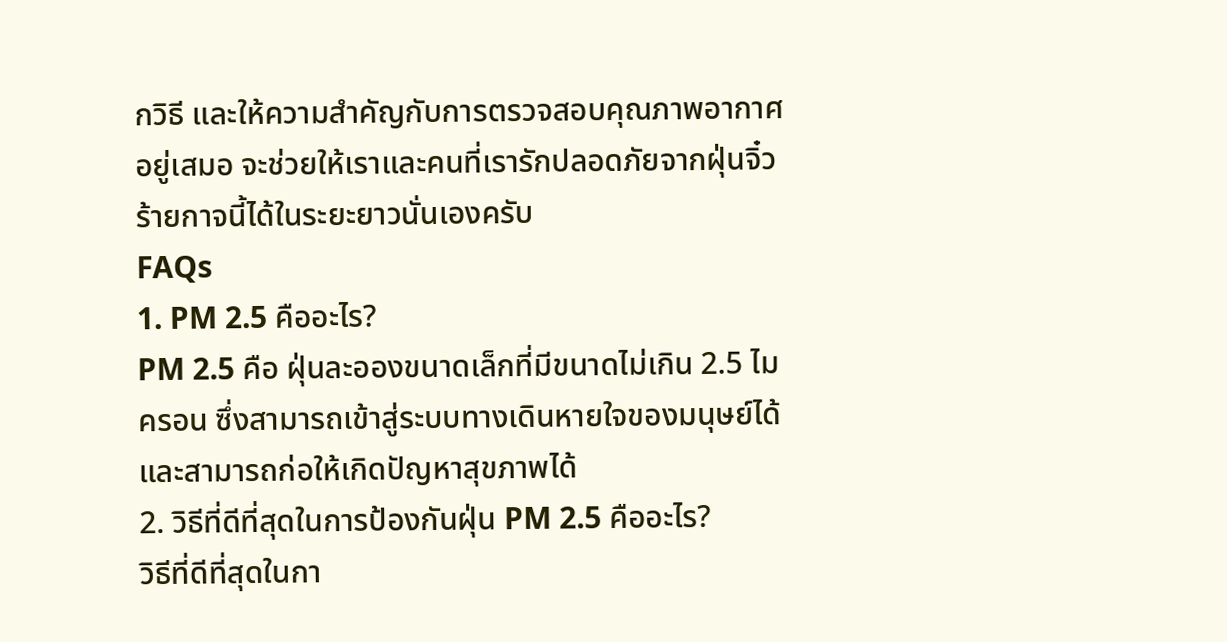กวิธี และให้ความสำคัญกับการตรวจสอบคุณภาพอากาศอยู่เสมอ จะช่วยให้เราและคนที่เรารักปลอดภัยจากฝุ่นจิ๋วร้ายกาจนี้ได้ในระยะยาวนั่นเองครับ
FAQs
1. PM 2.5 คืออะไร?
PM 2.5 คือ ฝุ่นละอองขนาดเล็กที่มีขนาดไม่เกิน 2.5 ไมครอน ซึ่งสามารถเข้าสู่ระบบทางเดินหายใจของมนุษย์ได้ และสามารถก่อให้เกิดปัญหาสุขภาพได้
2. วิธีที่ดีที่สุดในการป้องกันฝุ่น PM 2.5 คืออะไร?
วิธีที่ดีที่สุดในกา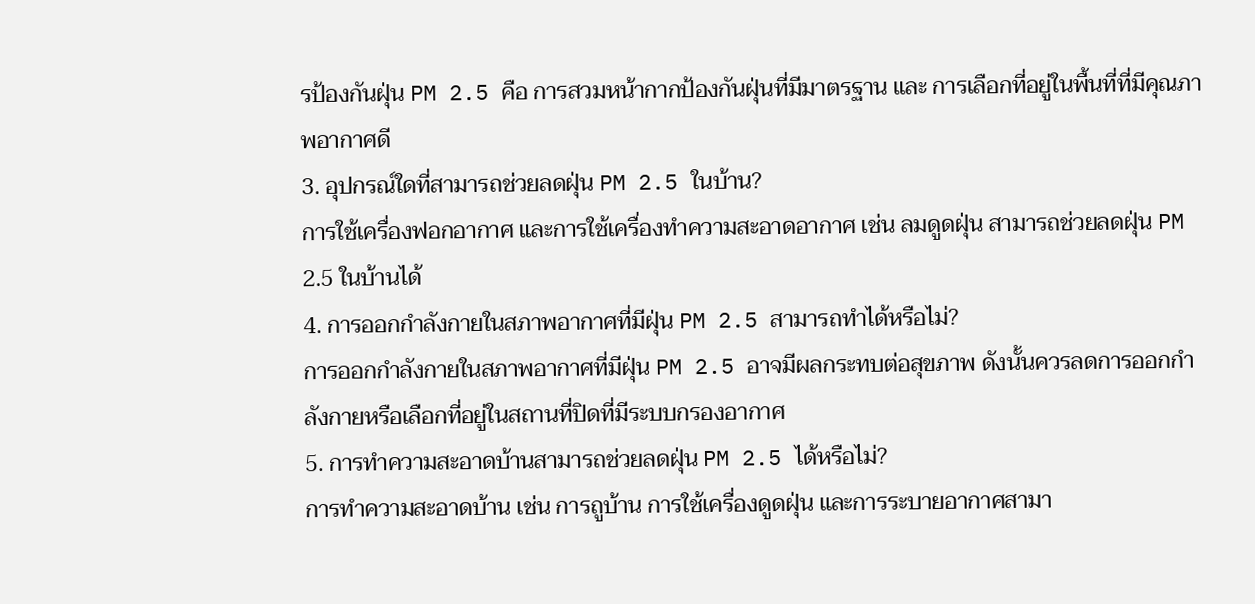รป้องกันฝุ่น PM 2.5 คือ การสวมหน้ากากป้องกันฝุ่นที่มีมาตรฐาน และ การเลือกที่อยู่ในพื้นที่ที่มีคุณภาพอากาศดี
3. อุปกรณ์ใดที่สามารถช่วยลดฝุ่น PM 2.5 ในบ้าน?
การใช้เครื่องฟอกอากาศ และการใช้เครื่องทำความสะอาดอากาศ เช่น ลมดูดฝุ่น สามารถช่วยลดฝุ่น PM 2.5 ในบ้านได้
4. การออกกำลังกายในสภาพอากาศที่มีฝุ่น PM 2.5 สามารถทำได้หรือไม่?
การออกกำลังกายในสภาพอากาศที่มีฝุ่น PM 2.5 อาจมีผลกระทบต่อสุขภาพ ดังนั้นควรลดการออกกำลังกายหรือเลือกที่อยู่ในสถานที่ปิดที่มีระบบกรองอากาศ
5. การทำความสะอาดบ้านสามารถช่วยลดฝุ่น PM 2.5 ได้หรือไม่?
การทำความสะอาดบ้าน เช่น การถูบ้าน การใช้เครื่องดูดฝุ่น และการระบายอากาศสามา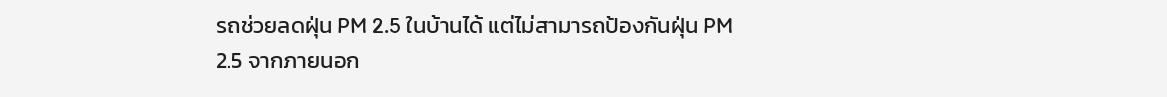รถช่วยลดฝุ่น PM 2.5 ในบ้านได้ แต่ไม่สามารถป้องกันฝุ่น PM 2.5 จากภายนอก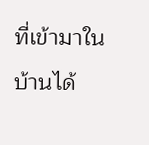ที่เข้ามาในบ้านได้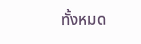ทั้งหมด